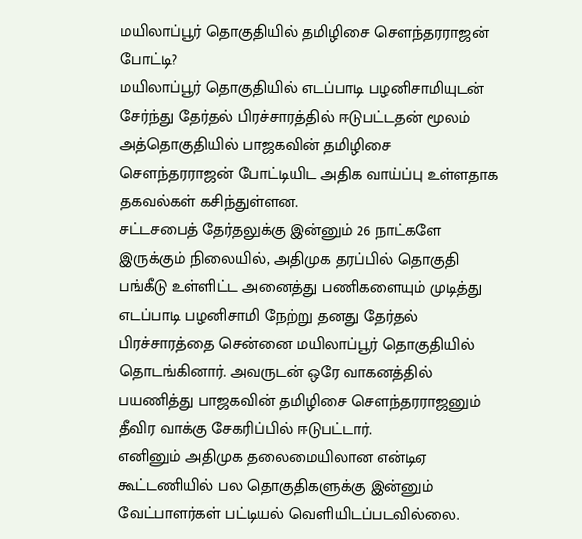மயிலாப்பூர் தொகுதியில் தமிழிசை செளந்தரராஜன் போட்டி?
மயிலாப்பூர் தொகுதியில் எடப்பாடி பழனிசாமியுடன் சேர்ந்து தேர்தல் பிரச்சாரத்தில் ஈடுபட்டதன் மூலம் அத்தொகுதியில் பாஜகவின் தமிழிசை சௌந்தரராஜன் போட்டியிட அதிக வாய்ப்பு உள்ளதாக தகவல்கள் கசிந்துள்ளன.
சட்டசபைத் தேர்தலுக்கு இன்னும் 26 நாட்களே இருக்கும் நிலையில், அதிமுக தரப்பில் தொகுதி பங்கீடு உள்ளிட்ட அனைத்து பணிகளையும் முடித்து எடப்பாடி பழனிசாமி நேற்று தனது தேர்தல் பிரச்சாரத்தை சென்னை மயிலாப்பூர் தொகுதியில் தொடங்கினார். அவருடன் ஒரே வாகனத்தில் பயணித்து பாஜகவின் தமிழிசை செளந்தரராஜனும் தீவிர வாக்கு சேகரிப்பில் ஈடுபட்டார்.
எனினும் அதிமுக தலைமையிலான என்டிஏ கூட்டணியில் பல தொகுதிகளுக்கு இன்னும் வேட்பாளர்கள் பட்டியல் வெளியிடப்படவில்லை.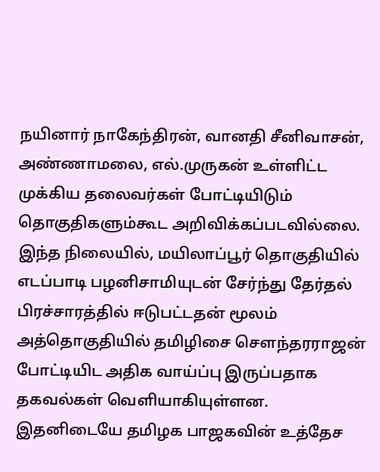நயினார் நாகேந்திரன், வானதி சீனிவாசன், அண்ணாமலை, எல்.முருகன் உள்ளிட்ட முக்கிய தலைவர்கள் போட்டியிடும் தொகுதிகளும்கூட அறிவிக்கப்படவில்லை.
இந்த நிலையில், மயிலாப்பூர் தொகுதியில் எடப்பாடி பழனிசாமியுடன் சேர்ந்து தேர்தல் பிரச்சாரத்தில் ஈடுபட்டதன் மூலம் அத்தொகுதியில் தமிழிசை சௌந்தரராஜன் போட்டியிட அதிக வாய்ப்பு இருப்பதாக தகவல்கள் வெளியாகியுள்ளன.
இதனிடையே தமிழக பாஜகவின் உத்தேச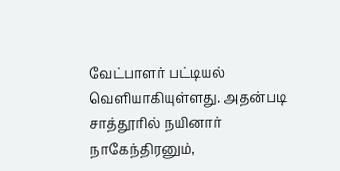வேட்பாளர் பட்டியல் வெளியாகியுள்ளது. அதன்படி சாத்தூரில் நயினார் நாகேந்திரனும்,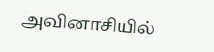அவினாசியில்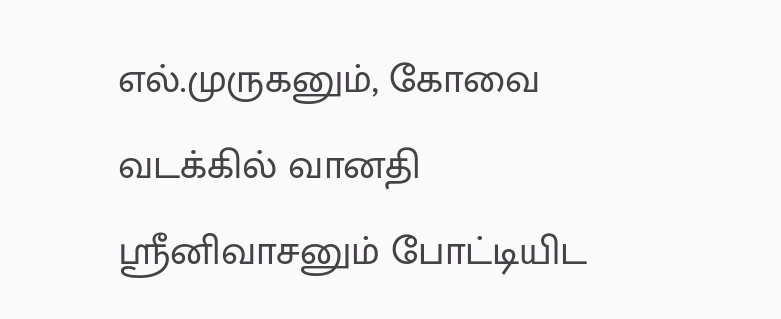எல்.முருகனும், கோவை வடக்கில் வானதி ஸ்ரீனிவாசனும் போட்டியிட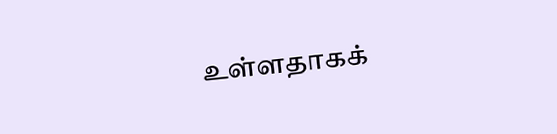உள்ளதாகக்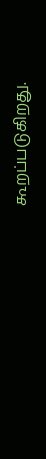கூறப்படுகிறது.